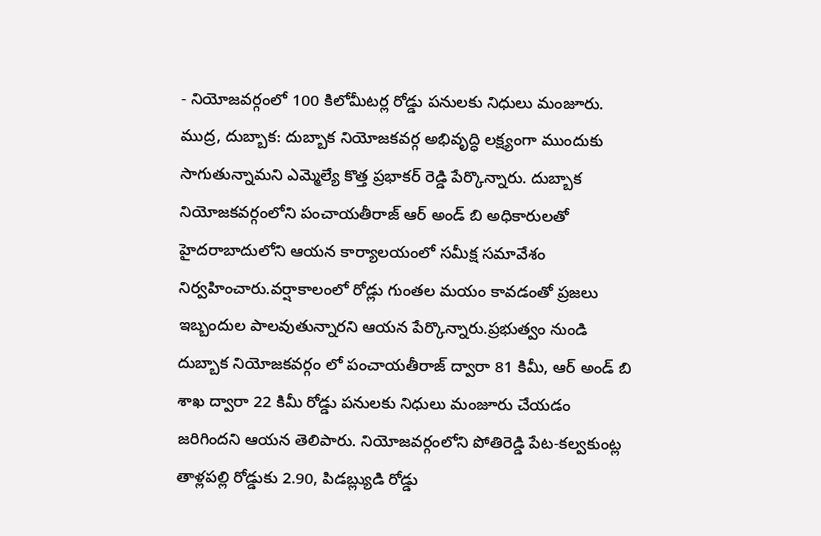- నియోజవర్గంలో 100 కిలోమీటర్ల రోడ్డు పనులకు నిధులు మంజూరు.
ముద్ర, దుబ్బాక: దుబ్బాక నియోజకవర్గ అభివృద్ధి లక్ష్యంగా ముందుకు సాగుతున్నామని ఎమ్మెల్యే కొత్త ప్రభాకర్ రెడ్డి పేర్కొన్నారు. దుబ్బాక నియోజకవర్గంలోని పంచాయతీరాజ్ ఆర్ అండ్ బి అధికారులతో హైదరాబాదులోని ఆయన కార్యాలయంలో సమీక్ష సమావేశం నిర్వహించారు.వర్షాకాలంలో రోడ్లు గుంతల మయం కావడంతో ప్రజలు ఇబ్బందుల పాలవుతున్నారని ఆయన పేర్కొన్నారు.ప్రభుత్వం నుండి దుబ్బాక నియోజకవర్గం లో పంచాయతీరాజ్ ద్వారా 81 కిమీ, ఆర్ అండ్ బి శాఖ ద్వారా 22 కిమీ రోడ్డు పనులకు నిధులు మంజూరు చేయడం జరిగిందని ఆయన తెలిపారు. నియోజవర్గంలోని పోతిరెడ్డి పేట-కల్వకుంట్ల తాళ్లపల్లి రోడ్డుకు 2.90, పిడబ్ల్యుడి రోడ్డు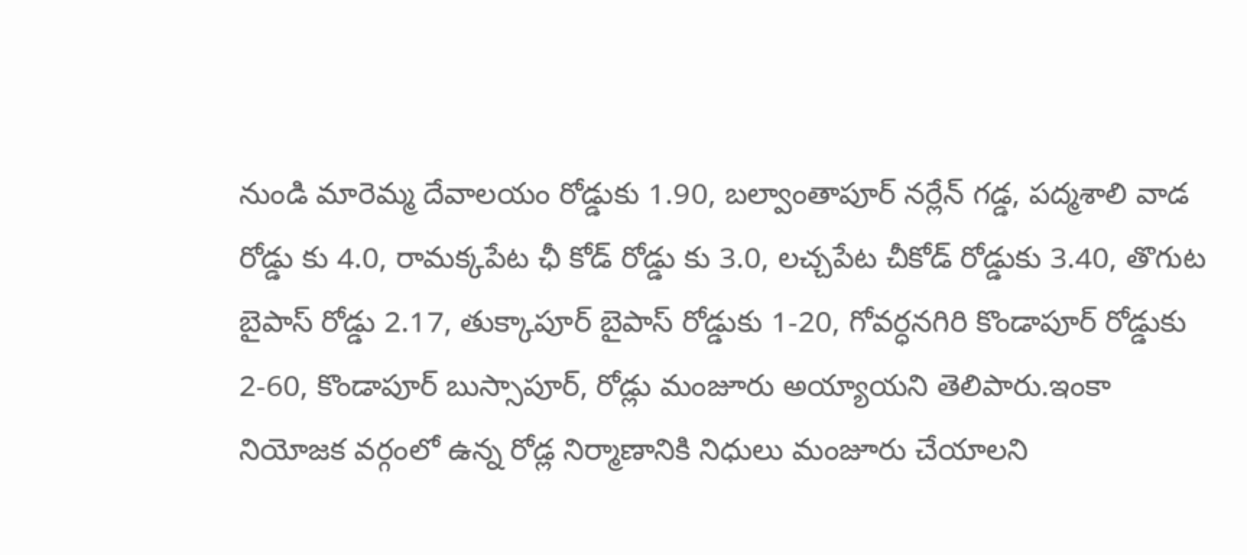నుండి మారెమ్మ దేవాలయం రోడ్డుకు 1.90, బల్వాంతాపూర్ నర్లేన్ గడ్డ, పద్మశాలి వాడ రోడ్డు కు 4.0, రామక్కపేట ఛీ కోడ్ రోడ్డు కు 3.0, లచ్చపేట చీకోడ్ రోడ్డుకు 3.40, తొగుట బైపాస్ రోడ్డు 2.17, తుక్కాపూర్ బైపాస్ రోడ్డుకు 1-20, గోవర్ధనగిరి కొండాపూర్ రోడ్డుకు 2-60, కొండాపూర్ బుస్సాపూర్, రోడ్లు మంజూరు అయ్యాయని తెలిపారు.ఇంకా నియోజక వర్గంలో ఉన్న రోడ్ల నిర్మాణానికి నిధులు మంజూరు చేయాలని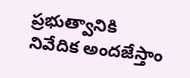ప్రభుత్వానికి నివేదిక అందజేస్తాం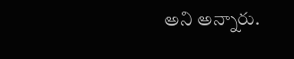అని అన్నారు.